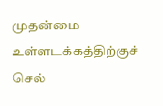முதன்மை உள்ளடக்கத்திற்குச் செல்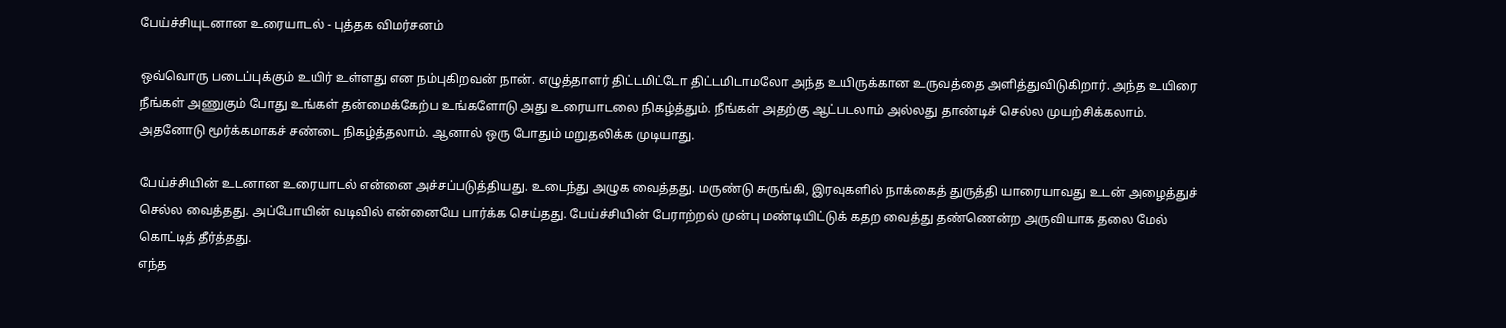பேய்ச்சியுடனான உரையாடல் - புத்தக விமர்சனம்

ஒவ்வொரு படைப்புக்கும் உயிர் உள்ளது என நம்புகிறவன் நான். எழுத்தாளர் திட்டமிட்டோ திட்டமிடாமலோ அந்த உயிருக்கான உருவத்தை அளித்துவிடுகிறார். அந்த உயிரை நீங்கள் அணுகும் போது உங்கள் தன்மைக்கேற்ப உங்களோடு அது உரையாடலை நிகழ்த்தும். நீங்கள் அதற்கு ஆட்படலாம் அல்லது தாண்டிச் செல்ல முயற்சிக்கலாம். அதனோடு மூர்க்கமாகச் சண்டை நிகழ்த்தலாம். ஆனால் ஒரு போதும் மறுதலிக்க முடியாது.

பேய்ச்சியின் உடனான உரையாடல் என்னை அச்சப்படுத்தியது. உடைந்து அழுக வைத்தது. மருண்டு சுருங்கி, இரவுகளில் நாக்கைத் துருத்தி யாரையாவது உடன் அழைத்துச் செல்ல வைத்தது. அப்போயின் வடிவில் என்னையே பார்க்க செய்தது. பேய்ச்சியின் பேராற்றல் முன்பு மண்டியிட்டுக் கதற வைத்து தண்ணென்ற அருவியாக தலை மேல் கொட்டித் தீர்த்தது.
எந்த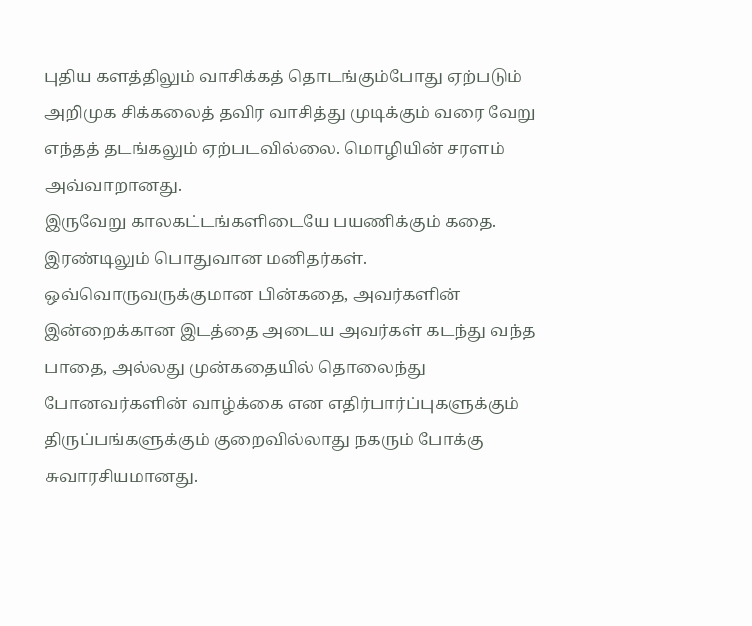புதிய களத்திலும் வாசிக்கத் தொடங்கும்போது ஏற்படும் அறிமுக சிக்கலைத் தவிர வாசித்து முடிக்கும் வரை வேறு எந்தத் தடங்கலும் ஏற்படவில்லை. மொழியின் சரளம் அவ்வாறானது.
இருவேறு காலகட்டங்களிடையே பயணிக்கும் கதை. இரண்டிலும் பொதுவான மனிதர்கள். ஒவ்வொருவருக்குமான பின்கதை, அவர்களின் இன்றைக்கான இடத்தை அடைய அவர்கள் கடந்து வந்த பாதை, அல்லது முன்கதையில் தொலைந்து போனவர்களின் வாழ்க்கை என எதிர்பார்ப்புகளுக்கும் திருப்பங்களுக்கும் குறைவில்லாது நகரும் போக்கு சுவாரசியமானது.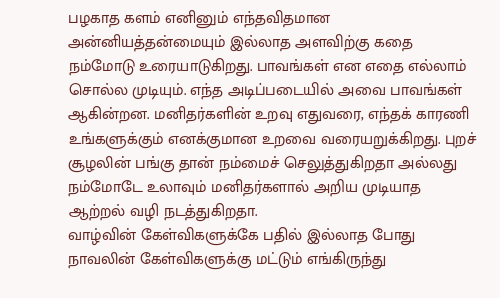பழகாத களம் எனினும் எந்தவிதமான அன்னியத்தன்மையும் இல்லாத அளவிற்கு கதை நம்மோடு உரையாடுகிறது. பாவங்கள் என எதை எல்லாம் சொல்ல முடியும். எந்த அடிப்படையில் அவை பாவங்கள் ஆகின்றன. மனிதர்களின் உறவு எதுவரை, எந்தக் காரணி உங்களுக்கும் எனக்குமான உறவை வரையறுக்கிறது. புறச் சூழலின் பங்கு தான் நம்மைச் செலுத்துகிறதா அல்லது நம்மோடே உலாவும் மனிதர்களால் அறிய முடியாத ஆற்றல் வழி நடத்துகிறதா.
வாழ்வின் கேள்விகளுக்கே பதில் இல்லாத போது நாவலின் கேள்விகளுக்கு மட்டும் எங்கிருந்து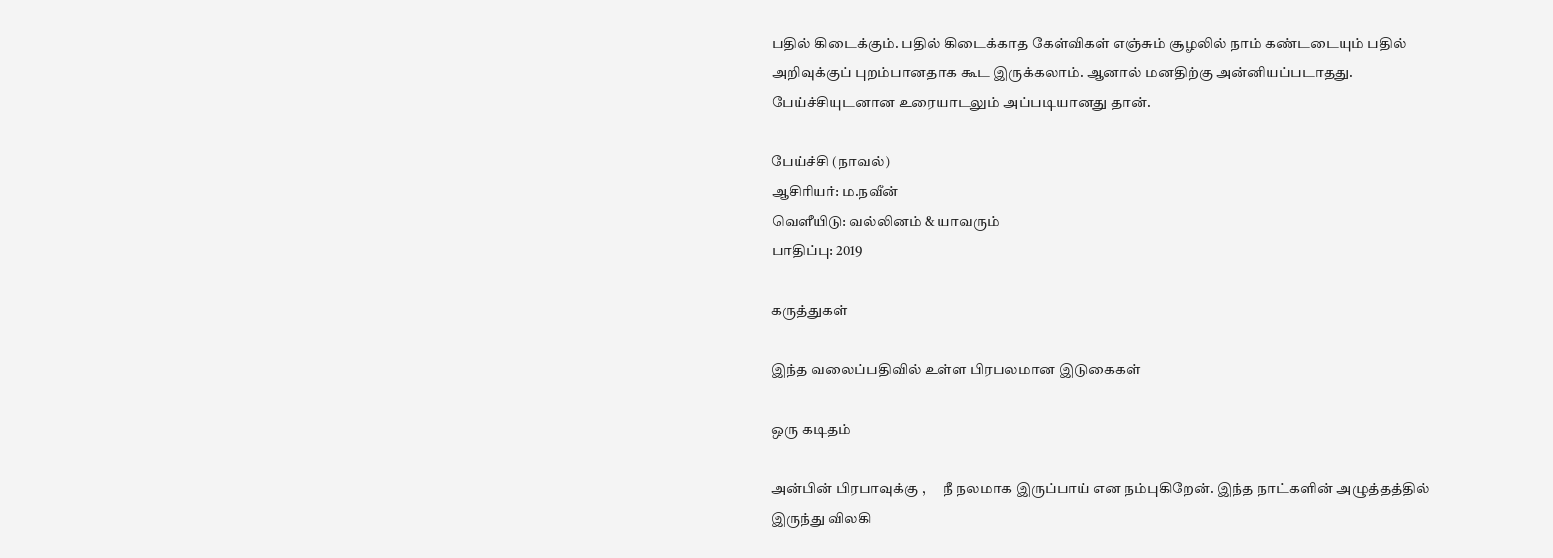பதில் கிடைக்கும். பதில் கிடைக்காத கேள்விகள் எஞ்சும் சூழலில் நாம் கண்டடையும் பதில் அறிவுக்குப் புறம்பானதாக கூட இருக்கலாம். ஆனால் மனதிற்கு அன்னியப்படாதது. பேய்ச்சியுடனான உரையாடலும் அப்படியானது தான்.

பேய்ச்சி (நாவல்)
ஆசிரியர்: ம.நவீன்
வெளீயிடு: வல்லினம் & யாவரும்
பாதிப்பு: 2019

கருத்துகள்

இந்த வலைப்பதிவில் உள்ள பிரபலமான இடுகைகள்

ஒரு கடிதம்

அன்பின் பிரபாவுக்கு ,      நீ நலமாக இருப்பாய் என நம்புகிறேன். இந்த நாட்களின் அழுத்தத்தில் இருந்து விலகி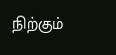நிற்கும்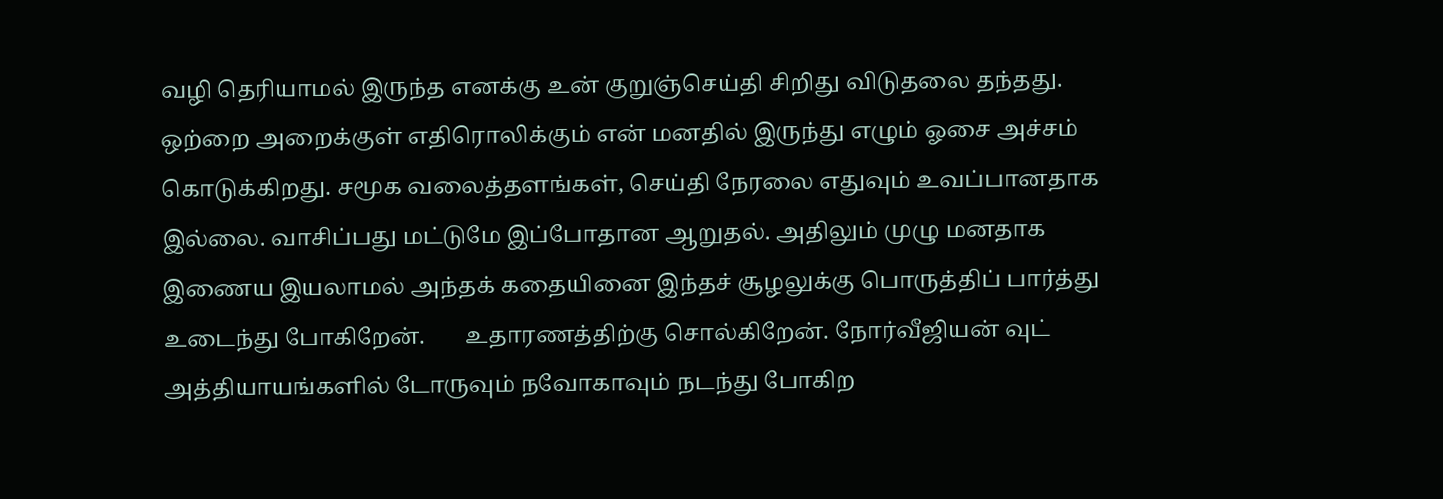வழி தெரியாமல் இருந்த எனக்கு உன் குறுஞ்செய்தி சிறிது விடுதலை தந்தது. ஒற்றை அறைக்குள் எதிரொலிக்கும் என் மனதில் இருந்து எழும் ஓசை அச்சம் கொடுக்கிறது. சமூக வலைத்தளங்கள், செய்தி நேரலை எதுவும் உவப்பானதாக இல்லை. வாசிப்பது மட்டுமே இப்போதான ஆறுதல். அதிலும் முழு மனதாக இணைய இயலாமல் அந்தக் கதையினை இந்தச் சூழலுக்கு பொருத்திப் பார்த்து உடைந்து போகிறேன்.       உதாரணத்திற்கு சொல்கிறேன். நோர்வீஜியன் வுட் அத்தியாயங்களில் டோருவும் நவோகாவும் நடந்து போகிற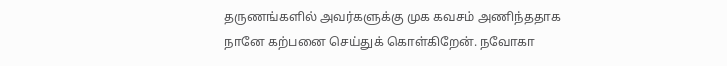தருணங்களில் அவர்களுக்கு முக கவசம் அணிந்ததாக நானே கற்பனை செய்துக் கொள்கிறேன். நவோகா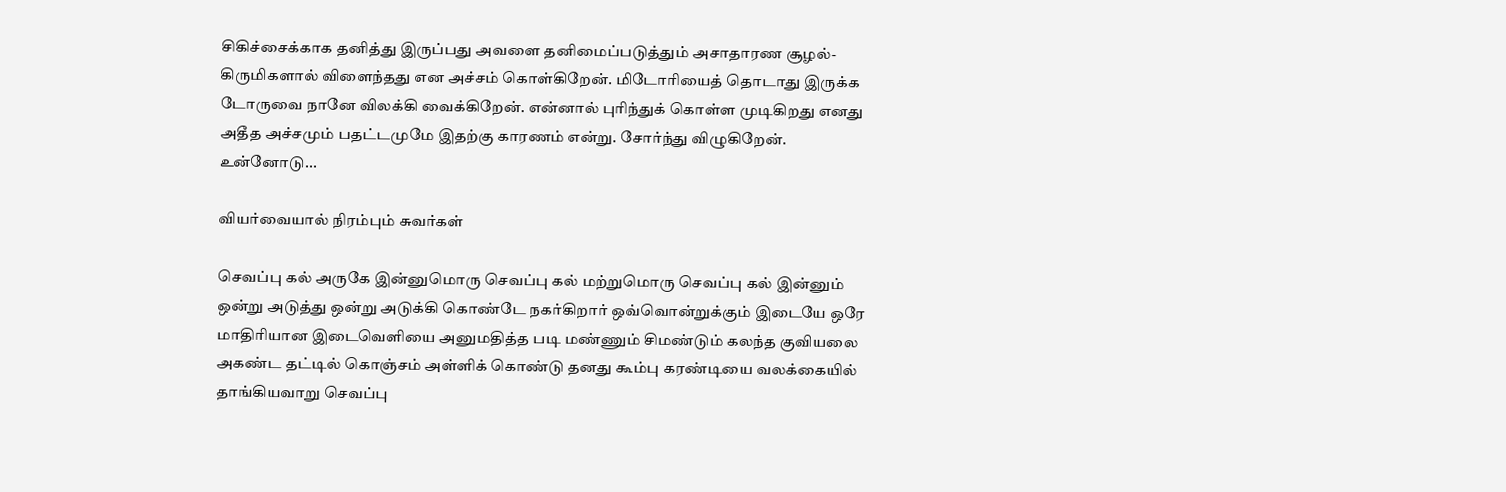சிகிச்சைக்காக தனித்து இருப்பது அவளை தனிமைப்படுத்தும் அசாதாரண சூழல்- கிருமிகளால் விளைந்தது என அச்சம் கொள்கிறேன். மிடோரியைத் தொடாது இருக்க டோருவை நானே விலக்கி வைக்கிறேன். என்னால் புரிந்துக் கொள்ள முடிகிறது எனது அதீத அச்சமும் பதட்டமுமே இதற்கு காரணம் என்று. சோர்ந்து விழுகிறேன்.      உன்னோடு...

வியர்வையால் நிரம்பும் சுவர்கள்

செவப்பு கல் அருகே இன்னுமொரு செவப்பு கல் மற்றுமொரு செவப்பு கல் இன்னும் ஒன்று அடுத்து ஒன்று அடுக்கி கொண்டே நகர்கிறார் ஒவ்வொன்றுக்கும் இடையே ஒரே மாதிரியான இடைவெளியை அனுமதித்த படி மண்ணும் சிமண்டும் கலந்த குவியலை அகண்ட தட்டில் கொஞ்சம் அள்ளிக் கொண்டு தனது கூம்பு கரண்டியை வலக்கையில் தாங்கியவாறு செவப்பு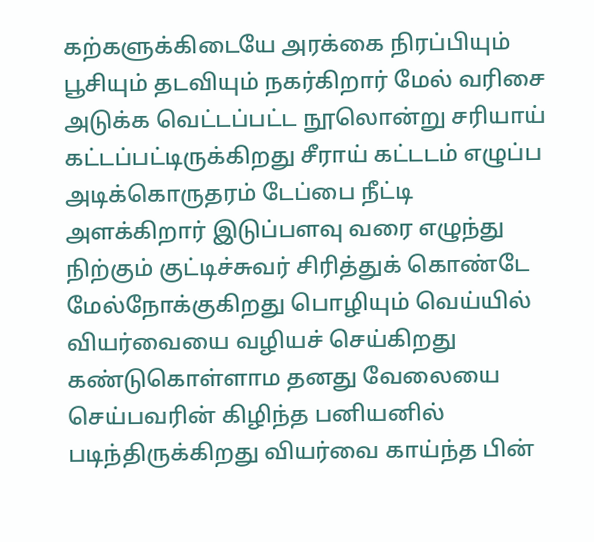கற்களுக்கிடையே அரக்கை நிரப்பியும் பூசியும் தடவியும் நகர்கிறார் மேல் வரிசை அடுக்க வெட்டப்பட்ட நூலொன்று சரியாய் கட்டப்பட்டிருக்கிறது சீராய் கட்டடம் எழுப்ப அடிக்கொருதரம் டேப்பை நீட்டி அளக்கிறார் இடுப்பளவு வரை எழுந்து நிற்கும் குட்டிச்சுவர் சிரித்துக் கொண்டே மேல்நோக்குகிறது பொழியும் வெய்யில் வியர்வையை வழியச் செய்கிறது கண்டுகொள்ளாம தனது வேலையை செய்பவரின் கிழிந்த பனியனில் படிந்திருக்கிறது வியர்வை காய்ந்த பின்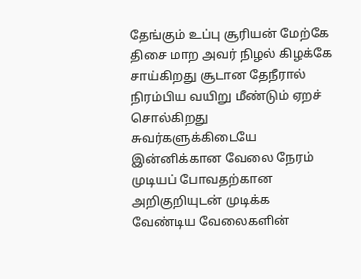தேங்கும் உப்பு சூரியன் மேற்கே திசை மாற அவர் நிழல் கிழக்கே சாய்கிறது சூடான தேநீரால் நிரம்பிய வயிறு மீண்டும் ஏறச் சொல்கிறது சுவர்களுக்கிடையே இன்னிக்கான வேலை நேரம் முடியப் போவதற்கான அறிகுறியுடன் முடிக்க வேண்டிய வேலைகளின்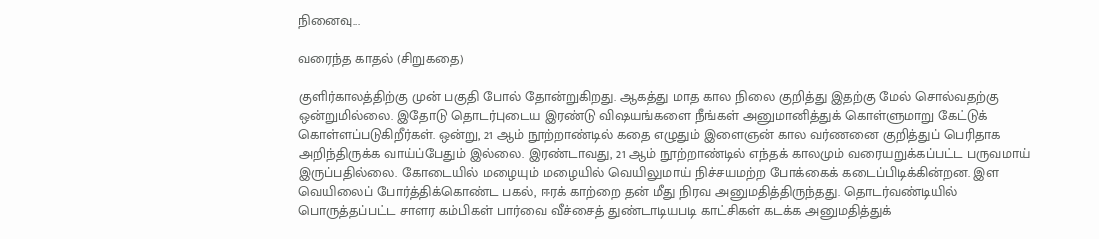நினைவு...

வரைந்த காதல் (சிறுகதை)

குளிர்காலத்திற்கு முன் பகுதி போல் தோன்றுகிறது. ஆகத்து மாத கால நிலை குறித்து இதற்கு மேல் சொல்வதற்கு ஒன்றுமில்லை. இதோடு தொடர்புடைய இரண்டு விஷயங்களை நீங்கள் அனுமானித்துக் கொள்ளுமாறு கேட்டுக் கொள்ளப்படுகிறீர்கள். ஒன்று, 21 ஆம் நூற்றாண்டில் கதை எழுதும் இளைஞன் கால வர்ணனை குறித்துப் பெரிதாக அறிந்திருக்க வாய்ப்பேதும் இல்லை. இரண்டாவது, 21 ஆம் நூற்றாண்டில் எந்தக் காலமும் வரையறுக்கப்பட்ட பருவமாய் இருப்பதில்லை. கோடையில் மழையும் மழையில் வெயிலுமாய் நிச்சயமற்ற போக்கைக் கடைப்பிடிக்கின்றன. இள வெயிலைப் போர்த்திக்கொண்ட பகல், ஈரக் காற்றை தன் மீது நிரவ அனுமதித்திருந்தது. தொடர்வண்டியில் பொருத்தப்பட்ட சாளர கம்பிகள் பார்வை வீச்சைத் துண்டாடியபடி காட்சிகள் கடக்க அனுமதித்துக்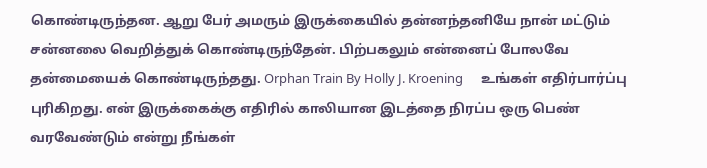கொண்டிருந்தன. ஆறு பேர் அமரும் இருக்கையில் தன்னந்தனியே நான் மட்டும் சன்னலை வெறித்துக் கொண்டிருந்தேன். பிற்பகலும் என்னைப் போலவே தன்மையைக் கொண்டிருந்தது. Orphan Train By Holly J. Kroening      உங்கள் எதிர்பார்ப்பு புரிகிறது. என் இருக்கைக்கு எதிரில் காலியான இடத்தை நிரப்ப ஒரு பெண் வரவேண்டும் என்று நீங்கள்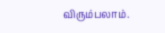விரும்பலாம்.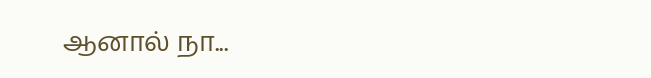ஆனால் நா...